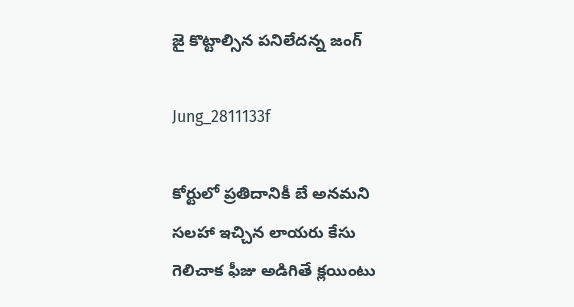జై కొట్టాల్సిన పనిలేదన్న జంగ్‌

Jung_2811133f

కోర్టులో ప్రతిదానికీ బే అనమని సలహా ఇచ్చిన లాయరు కేసు గెలిచాక ఫీజు అడిగితే క్లయింటు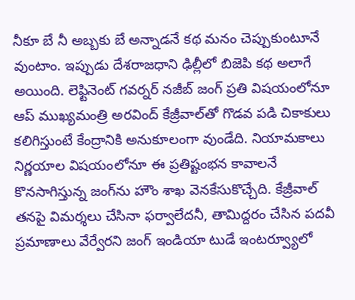నీకూ బే నీ అబ్బకు బే అన్నాడనే కథ మనం చెప్పుకుంటూనే వుంటాం. ఇప్పుడు దేశరాజధాని ఢిల్లీలో బిజెపి కథ అలాగే అయింది. లెఫ్టినెంట్‌ గవర్నర్‌ నజీబ్‌ జంగ్‌ ప్రతి విషయంలోనూ ఆప్‌ ముఖ్యమంత్రి అరవింద్‌ కేజ్రీవాల్‌తో గొడవ పడి చికాకులు కలిగిస్తుంటే కేంద్రానికి అనుకూలంగా వుండేది. నియామకాలు నిర్ణయాల విషయంలోనూ ఈ ప్రతిష్టంభన కావాలనే కొనసాగిస్తున్న జంగ్‌ను హౌం శాఖ వెనకేసుకొచ్చేది. కేజ్రీవాల్‌ తనపై విమర్శలు చేసినా ఫర్వాలేదనీ, తామిద్దరం చేసిన పదవీ ప్రమాణాలు వేర్వేరని జంగ్‌ ఇండియా టుడే ఇంటర్వ్యూలో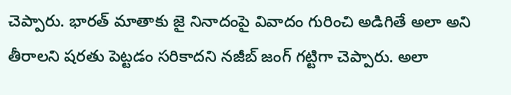చెప్పారు. భారత్‌ మాతాకు జై నినాదంపై వివాదం గురించి అడిగితే అలా అని తీరాలని షరతు పెట్టడం సరికాదని నజీబ్‌ జంగ్‌ గట్టిగా చెప్పారు. అలా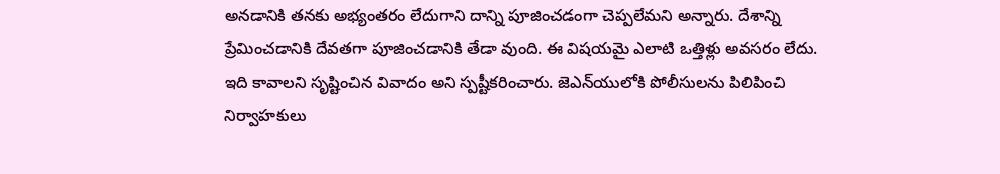అనడానికి తనకు అభ్యంతరం లేదుగాని దాన్ని పూజించడంగా చెప్పలేమని అన్నారు. దేశాన్ని ప్రేమించడానికి దేవతగా పూజించడానికి తేడా వుంది. ఈ విషయమై ఎలాటి ఒత్తిళ్లు అవసరం లేదు. ఇది కావాలని సృష్టించిన వివాదం అని స్పష్టీకరించారు. జెఎన్‌యులోకి పోలీసులను పిలిపించి నిర్వాహకులు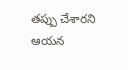తప్పు చేశారని ఆయన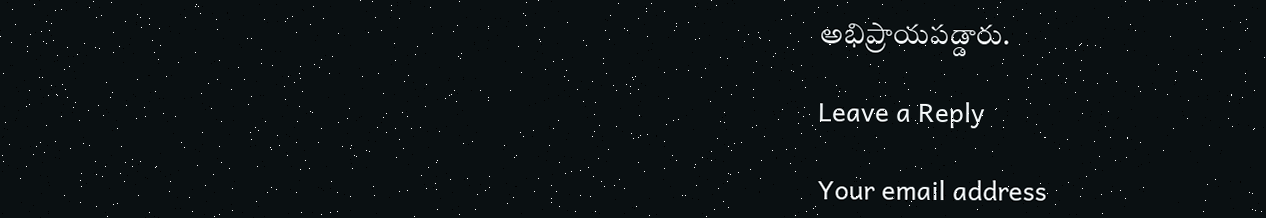అభిప్రాయపడ్డారు.

Leave a Reply

Your email address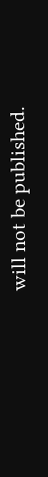will not be published.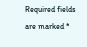Required fields are marked *